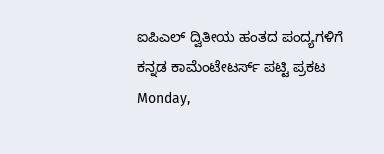ಐಪಿಎಲ್ ದ್ವಿತೀಯ ಹಂತದ ಪಂದ್ಯಗಳಿಗೆ ಕನ್ನಡ ಕಾಮೆಂಟೇಟರ್ಸ್ ಪಟ್ಟಿ ಪ್ರಕಟ Monday,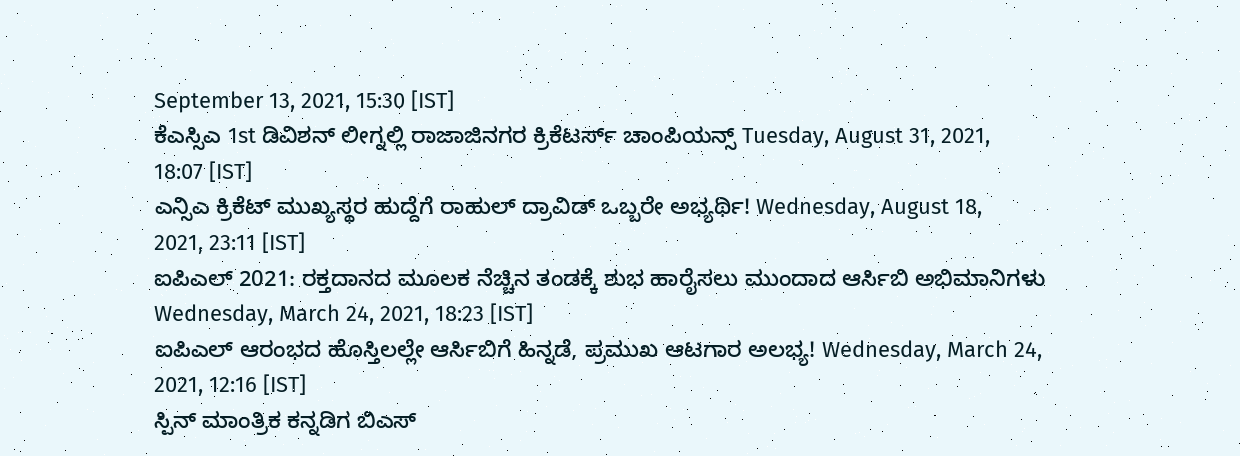September 13, 2021, 15:30 [IST]
ಕೆಎಸ್ಸಿಎ 1st ಡಿವಿಶನ್ ಲೀಗ್ನಲ್ಲಿ ರಾಜಾಜಿನಗರ ಕ್ರಿಕೆಟರ್ಸ್ ಚಾಂಪಿಯನ್ಸ್ Tuesday, August 31, 2021, 18:07 [IST]
ಎನ್ಸಿಎ ಕ್ರಿಕೆಟ್ ಮುಖ್ಯಸ್ಥರ ಹುದ್ದೆಗೆ ರಾಹುಲ್ ದ್ರಾವಿಡ್ ಒಬ್ಬರೇ ಅಭ್ಯರ್ಥಿ! Wednesday, August 18, 2021, 23:11 [IST]
ಐಪಿಎಲ್ 2021: ರಕ್ತದಾನದ ಮೂಲಕ ನೆಚ್ಚಿನ ತಂಡಕ್ಕೆ ಶುಭ ಹಾರೈಸಲು ಮುಂದಾದ ಆರ್ಸಿಬಿ ಅಭಿಮಾನಿಗಳು Wednesday, March 24, 2021, 18:23 [IST]
ಐಪಿಎಲ್ ಆರಂಭದ ಹೊಸ್ತಿಲಲ್ಲೇ ಆರ್ಸಿಬಿಗೆ ಹಿನ್ನಡೆ, ಪ್ರಮುಖ ಆಟಗಾರ ಅಲಭ್ಯ! Wednesday, March 24, 2021, 12:16 [IST]
ಸ್ಪಿನ್ ಮಾಂತ್ರಿಕ ಕನ್ನಡಿಗ ಬಿಎಸ್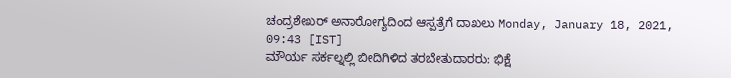ಚಂದ್ರಶೇಖರ್ ಅನಾರೋಗ್ಯದಿಂದ ಆಸ್ಪತ್ರೆಗೆ ದಾಖಲು Monday, January 18, 2021, 09:43 [IST]
ಮೌರ್ಯ ಸರ್ಕಲ್ನಲ್ಲಿ ಬೀದಿಗಿಳಿದ ತರಬೇತುದಾರರು: ಭಿಕ್ಷೆ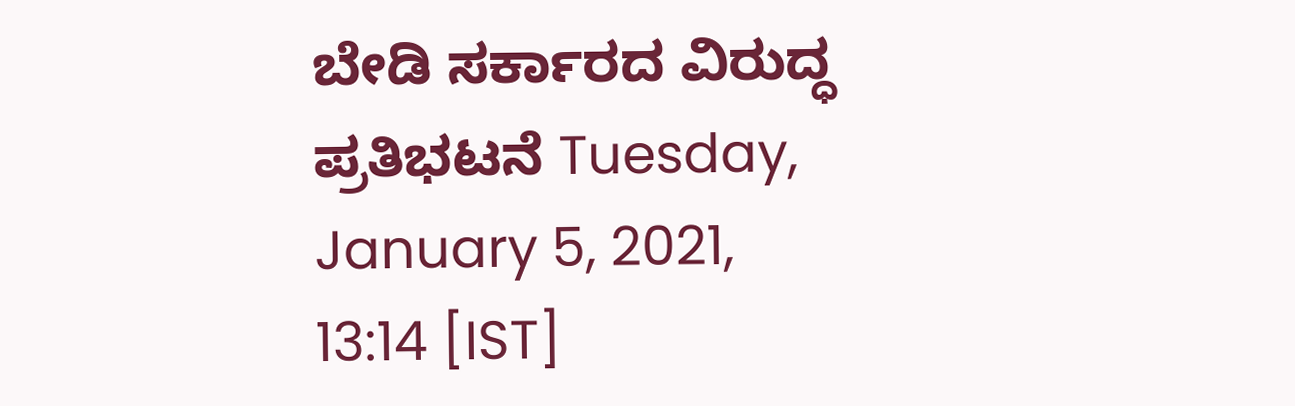ಬೇಡಿ ಸರ್ಕಾರದ ವಿರುದ್ಧ ಪ್ರತಿಭಟನೆ Tuesday, January 5, 2021, 13:14 [IST]